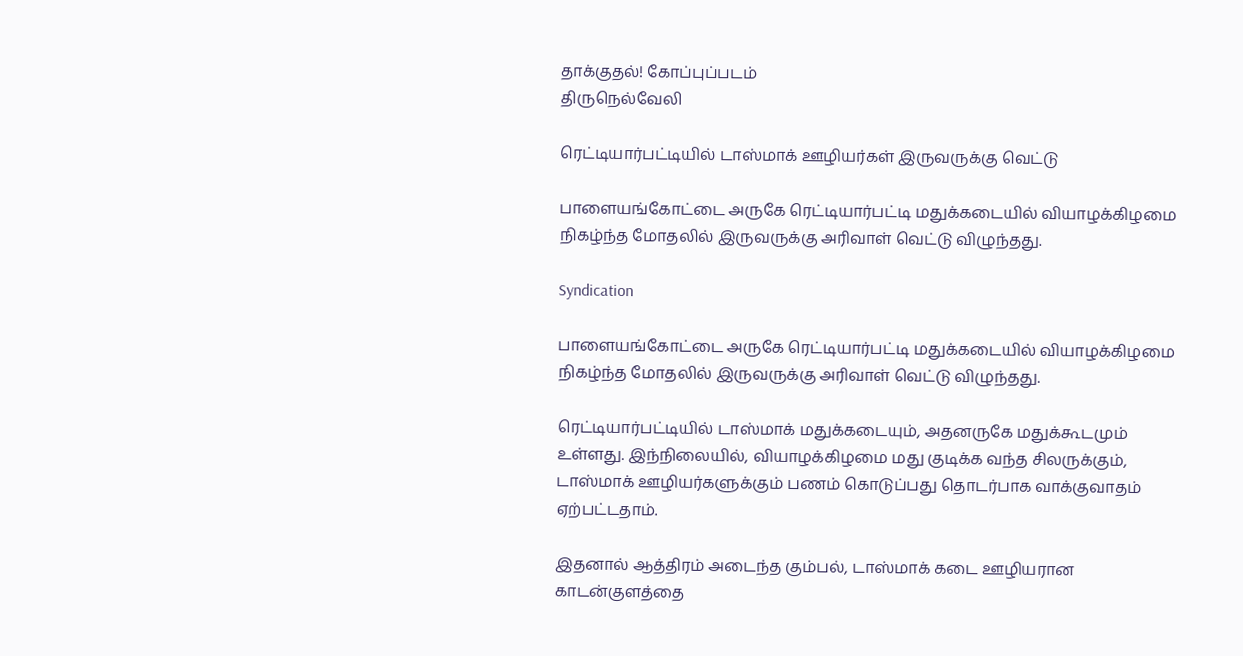தாக்குதல்! கோப்புப்படம்
திருநெல்வேலி

ரெட்டியார்பட்டியில் டாஸ்மாக் ஊழியர்கள் இருவருக்கு வெட்டு

பாளையங்கோட்டை அருகே ரெட்டியார்பட்டி மதுக்கடையில் வியாழக்கிழமை நிகழ்ந்த மோதலில் இருவருக்கு அரிவாள் வெட்டு விழுந்தது.

Syndication

பாளையங்கோட்டை அருகே ரெட்டியார்பட்டி மதுக்கடையில் வியாழக்கிழமை நிகழ்ந்த மோதலில் இருவருக்கு அரிவாள் வெட்டு விழுந்தது.

ரெட்டியார்பட்டியில் டாஸ்மாக் மதுக்கடையும், அதனருகே மதுக்கூடமும் உள்ளது. இந்நிலையில், வியாழக்கிழமை மது குடிக்க வந்த சிலருக்கும், டாஸ்மாக் ஊழியர்களுக்கும் பணம் கொடுப்பது தொடர்பாக வாக்குவாதம் ஏற்பட்டதாம்.

இதனால் ஆத்திரம் அடைந்த கும்பல், டாஸ்மாக் கடை ஊழியரான காடன்குளத்தை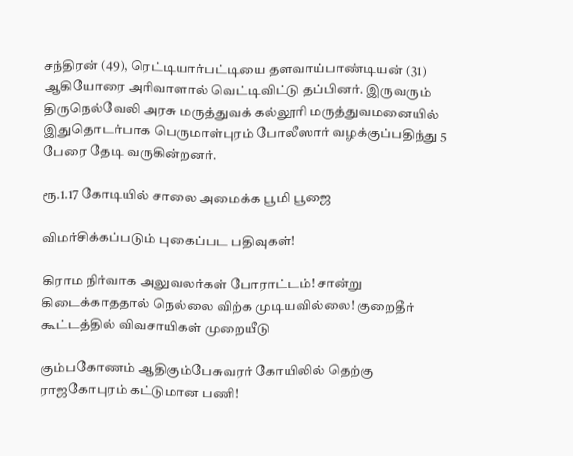சந்திரன் (49), ரெட்டியார்பட்டியை தளவாய்பாண்டியன் (31) ஆகியோரை அரிவாளால் வெட்டிவிட்டு தப்பினர். இருவரும் திருநெல்வேலி அரசு மருத்துவக் கல்லூரி மருத்துவமனையில் இதுதொடர்பாக பெருமாள்புரம் போலீஸார் வழக்குப்பதிந்து 5 பேரை தேடி வருகின்றனர்.

ரூ.1.17 கோடியில் சாலை அமைக்க பூமி பூஜை

விமர்சிக்கப்படும் புகைப்பட பதிவுகள்!

கிராம நிர்வாக அலுவலர்கள் போராட்டம்! சான்று கிடைக்காததால் நெல்லை விற்க முடியவில்லை! குறைதீர் கூட்டத்தில் விவசாயிகள் முறையீடு

கும்பகோணம் ஆதிகும்பேசுவரர் கோயிலில் தெற்கு ராஜகோபுரம் கட்டுமான பணி!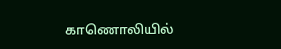காணொலியில்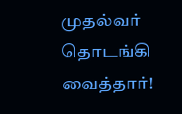முதல்வர் தொடங்கி வைத்தார்!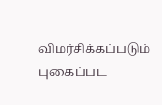விமர்சிக்கப்படும் புகைப்பட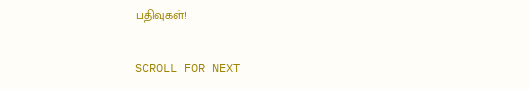பதிவுகள்!

SCROLL FOR NEXT